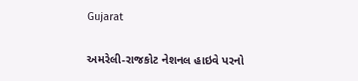Gujarat

અમરેલી-રાજકોટ નેશનલ હાઇવે પરનો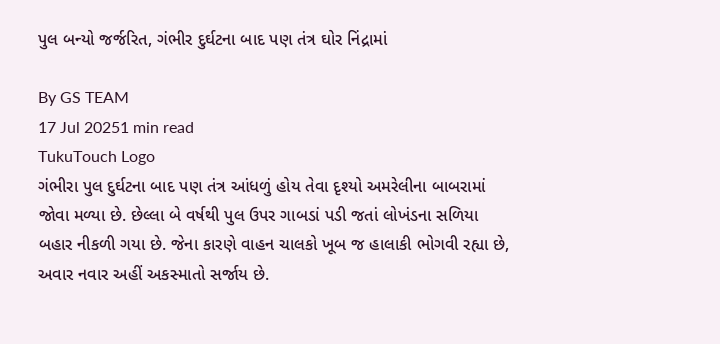પુલ બન્યો જર્જરિત, ગંભીર દુર્ઘટના બાદ પણ તંત્ર ઘોર નિંદ્રામાં

By GS TEAM
17 Jul 20251 min read
TukuTouch Logo
ગંભીરા પુલ દુર્ઘટના બાદ પણ તંત્ર આંધળું હોય તેવા દૃશ્યો અમરેલીના બાબરામાં જોવા મળ્યા છે. છેલ્લા બે વર્ષથી પુલ ઉપર ગાબડાં પડી જતાં લોખંડના સળિયા બહાર નીકળી ગયા છે. જેના કારણે વાહન ચાલકો ખૂબ જ હાલાકી ભોગવી રહ્યા છે, અવાર નવાર અહીં અકસ્માતો સર્જાય છે.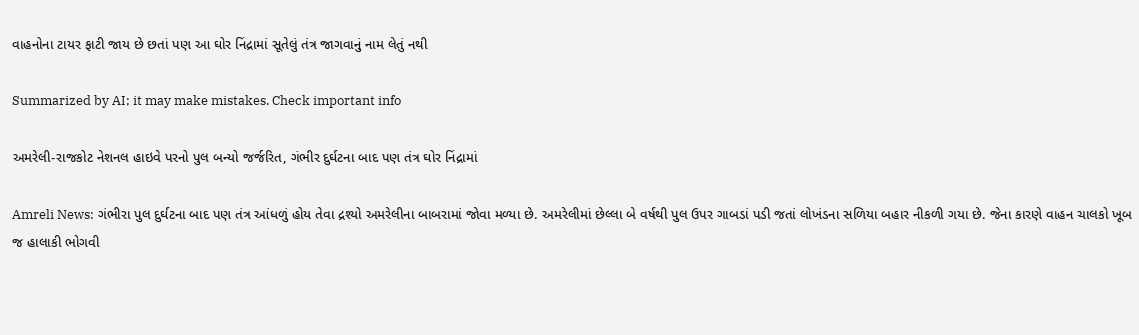વાહનોના ટાયર ફાટી જાય છે છતાં પણ આ ઘોર નિંદ્રામાં સૂતેલું તંત્ર જાગવાનું નામ લેતું નથી

Summarized by AI; it may make mistakes. Check important info

અમરેલી-રાજકોટ નેશનલ હાઇવે પરનો પુલ બન્યો જર્જરિત, ગંભીર દુર્ઘટના બાદ પણ તંત્ર ઘોર નિંદ્રામાં

Amreli News: ગંભીરા પુલ દુર્ઘટના બાદ પણ તંત્ર આંધળું હોય તેવા દ્રશ્યો અમરેલીના બાબરામાં જોવા મળ્યા છે. અમરેલીમાં છેલ્લા બે વર્ષથી પુલ ઉપર ગાબડાં પડી જતાં લોખંડના સળિયા બહાર નીકળી ગયા છે. જેના કારણે વાહન ચાલકો ખૂબ જ હાલાકી ભોગવી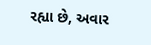રહ્યા છે, અવાર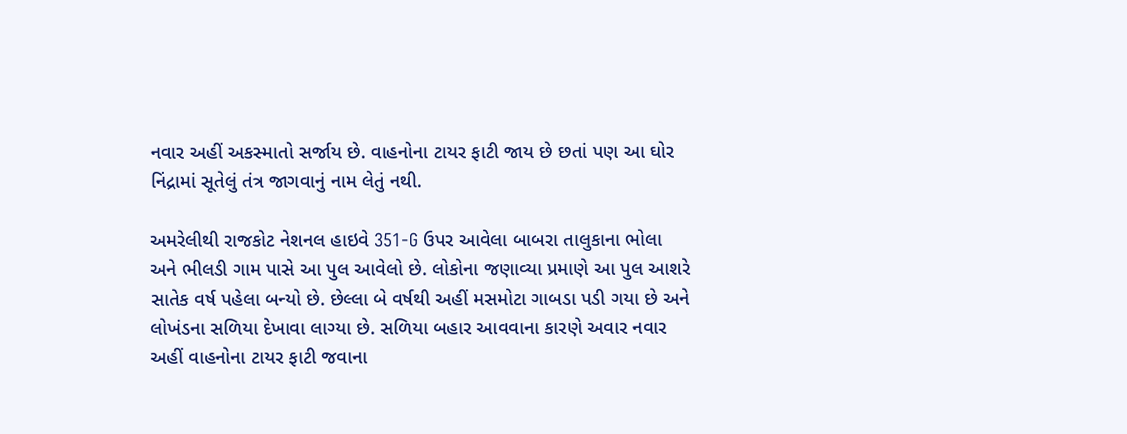નવાર અહીં અકસ્માતો સર્જાય છે. વાહનોના ટાયર ફાટી જાય છે છતાં પણ આ ઘોર નિંદ્રામાં સૂતેલું તંત્ર જાગવાનું નામ લેતું નથી.

અમરેલીથી રાજકોટ નેશનલ હાઇવે 351-G ઉપર આવેલા બાબરા તાલુકાના ભોલા અને ભીલડી ગામ પાસે આ પુલ આવેલો છે. લોકોના જણાવ્યા પ્રમાણે આ પુલ આશરે સાતેક વર્ષ પહેલા બન્યો છે. છેલ્લા બે વર્ષથી અહીં મસમોટા ગાબડા પડી ગયા છે અને લોખંડના સળિયા દેખાવા લાગ્યા છે. સળિયા બહાર આવવાના કારણે અવાર નવાર અહીં વાહનોના ટાયર ફાટી જવાના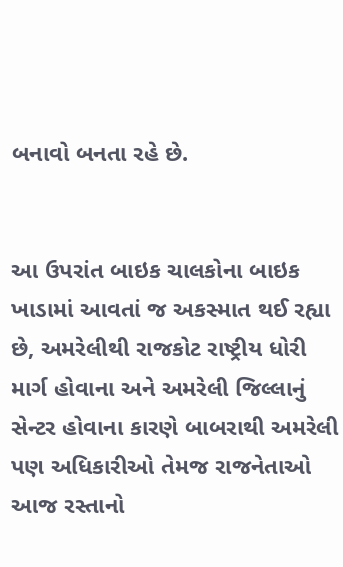બનાવો બનતા રહે છે.


આ ઉપરાંત બાઇક ચાલકોના બાઇક ખાડામાં આવતાં જ અકસ્માત થઈ રહ્યા છે, અમરેલીથી રાજકોટ રાષ્ટ્રીય ધોરી માર્ગ હોવાના અને અમરેલી જિલ્લાનું સેન્ટર હોવાના કારણે બાબરાથી અમરેલી પણ અધિકારીઓ તેમજ રાજનેતાઓ આજ રસ્તાનો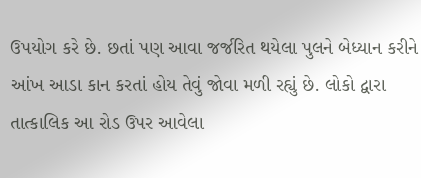ઉપયોગ કરે છે. છતાં પણ આવા જર્જરિત થયેલા પુલને બેધ્યાન કરીને આંખ આડા કાન કરતાં હોય તેવું જોવા મળી રહ્યું છે. લોકો દ્વારા તાત્કાલિક આ રોડ ઉપર આવેલા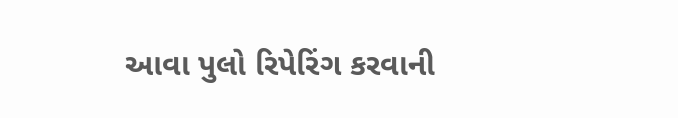આવા પુલો રિપેરિંગ કરવાની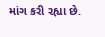માંગ કરી રહ્યા છે.